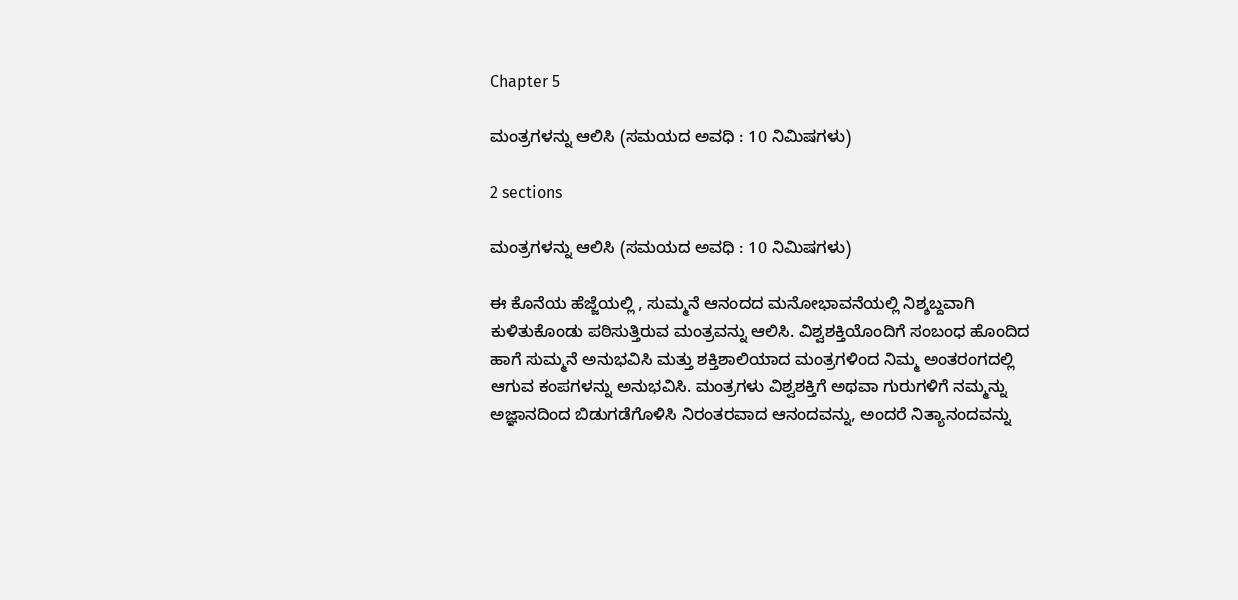Chapter 5

ಮಂತ್ರಗಳನ್ನು ಆಲಿಸಿ (ಸಮಯದ ಅವಧಿ : 10 ನಿಮಿಷಗಳು)

2 sections

ಮಂತ್ರಗಳನ್ನು ಆಲಿಸಿ (ಸಮಯದ ಅವಧಿ : 10 ನಿಮಿಷಗಳು)

ಈ ಕೊನೆಯ ಹೆಜ್ಜೆಯಲ್ಲಿ , ಸುಮ್ಮನೆ ಆನಂದದ ಮನೋಭಾವನೆಯಲ್ಲಿ ನಿಶ್ಶಬ್ದವಾಗಿ ಕುಳಿತುಕೊಂಡು ಪಠಿಸುತ್ತಿರುವ ಮಂತ್ರವನ್ನು ಆಲಿಸಿ. ವಿಶ್ವಶಕ್ತಿಯೊಂದಿಗೆ ಸಂಬಂಧ ಹೊಂದಿದ ಹಾಗೆ ಸುಮ್ಮನೆ ಅನುಭವಿಸಿ ಮತ್ತು ಶಕ್ತಿಶಾಲಿಯಾದ ಮಂತ್ರಗಳಿಂದ ನಿಮ್ಮ ಅಂತರಂಗದಲ್ಲಿ ಆಗುವ ಕಂಪಗಳನ್ನು ಅನುಭವಿಸಿ. ಮಂತ್ರಗಳು ವಿಶ್ವಶಕ್ತಿಗೆ ಅಥವಾ ಗುರುಗಳಿಗೆ ನಮ್ಮನ್ನು ಅಜ್ಞಾನದಿಂದ ಬಿಡುಗಡೆಗೊಳಿಸಿ ನಿರಂತರವಾದ ಆನಂದವನ್ನು, ಅಂದರೆ ನಿತ್ಯಾನಂದವನ್ನು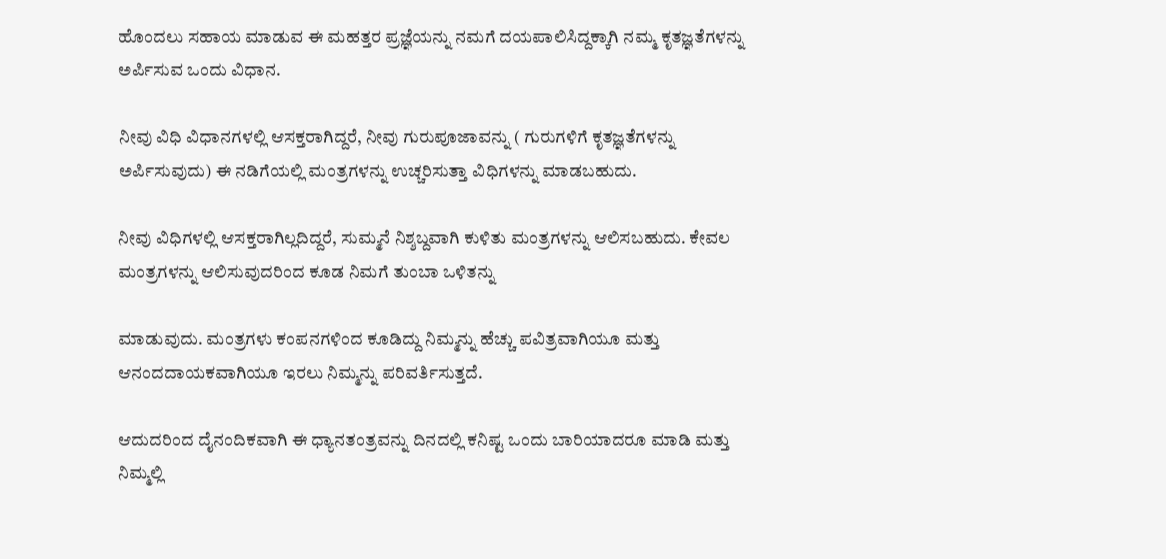ಹೊಂದಲು ಸಹಾಯ ಮಾಡುವ ಈ ಮಹತ್ತರ ಪ್ರಜ್ಞೆಯನ್ನು ನಮಗೆ ದಯಪಾಲಿಸಿದ್ದಕ್ಕಾಗಿ ನಮ್ಮ ಕೃತಜ್ಞತೆಗಳನ್ನು ಅರ್ಪಿಸುವ ಒಂದು ವಿಧಾನ.

ನೀವು ವಿಧಿ ವಿಧಾನಗಳಲ್ಲಿ ಆಸಕ್ತರಾಗಿದ್ದರೆ, ನೀವು ಗುರುಪೂಜಾವನ್ನು ( ಗುರುಗಳಿಗೆ ಕೃತಜ್ಞತೆಗಳನ್ನು ಅರ್ಪಿಸುವುದು) ಈ ನಡಿಗೆಯಲ್ಲಿ ಮಂತ್ರಗಳನ್ನು ಉಚ್ಚರಿಸುತ್ತಾ ವಿಧಿಗಳನ್ನು ಮಾಡಬಹುದು.

ನೀವು ವಿಧಿಗಳಲ್ಲಿ ಆಸಕ್ತರಾಗಿಲ್ಲದಿದ್ದರೆ, ಸುಮ್ಮನೆ ನಿಶ್ಶಬ್ದವಾಗಿ ಕುಳಿತು ಮಂತ್ರಗಳನ್ನು ಆಲಿಸಬಹುದು. ಕೇವಲ ಮಂತ್ರಗಳನ್ನು ಆಲಿಸುವುದರಿಂದ ಕೂಡ ನಿಮಗೆ ತುಂಬಾ ಒಳಿತನ್ನು

ಮಾಡುವುದು. ಮಂತ್ರಗಳು ಕಂಪನಗಳಿಂದ ಕೂಡಿದ್ದು ನಿಮ್ಮನ್ನು ಹೆಚ್ಚು ಪವಿತ್ರವಾಗಿಯೂ ಮತ್ತು ಆನಂದದಾಯಕವಾಗಿಯೂ ಇರಲು ನಿಮ್ಮನ್ನು ಪರಿವರ್ತಿಸುತ್ತದೆ.

ಆದುದರಿಂದ ದೈನಂದಿಕವಾಗಿ ಈ ಧ್ಯಾನತಂತ್ರವನ್ನು ದಿನದಲ್ಲಿ ಕನಿಷ್ಟ ಒಂದು ಬಾರಿಯಾದರೂ ಮಾಡಿ ಮತ್ತು ನಿಮ್ಮಲ್ಲಿ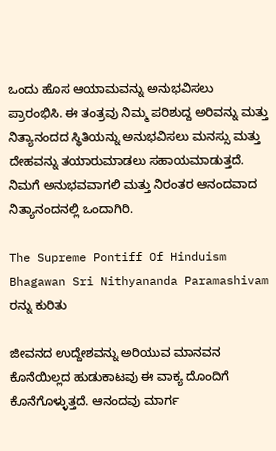ಒಂದು ಹೊಸ ಆಯಾಮವನ್ನು ಅನುಭವಿಸಲು ಪ್ರಾರಂಭಿಸಿ. ಈ ತಂತ್ರವು ನಿಮ್ಮ ಪರಿಶುದ್ದ ಅರಿವನ್ನು ಮತ್ತು ನಿತ್ಯಾನಂದದ ಸ್ಥಿತಿಯನ್ನು ಅನುಭವಿಸಲು ಮನಸ್ಸು ಮತ್ತು ದೇಹವನ್ನು ತಯಾರುಮಾಡಲು ಸಹಾಯಮಾಡುತ್ತದೆ. ನಿಮಗೆ ಅನುಭವವಾಗಲಿ ಮತ್ತು ನಿರಂತರ ಆನಂದವಾದ ನಿತ್ಯಾನಂದನಲ್ಲಿ ಒಂದಾಗಿರಿ.

The Supreme Pontiff Of Hinduism Bhagawan Sri Nithyananda Paramashivam ರನ್ನು ಕುರಿತು

ಜೀವನದ ಉದ್ದೇಶವನ್ನು ಅರಿಯುವ ಮಾನವನ ಕೊನೆಯಿಲ್ಲದ ಹುಡುಕಾಟವು ಈ ವಾಕ್ಯ ದೊಂದಿಗೆ ಕೊನೆಗೊಳ್ಳುತ್ತದೆ. ಆನಂದವು ಮಾರ್ಗ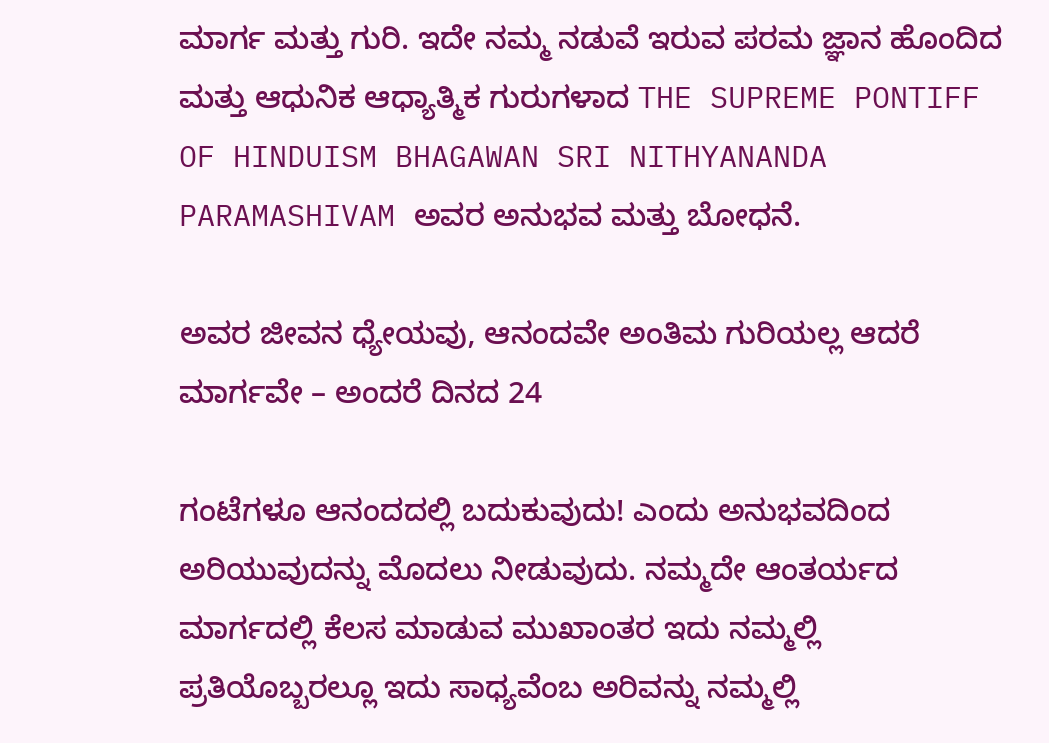ಮಾರ್ಗ ಮತ್ತು ಗುರಿ. ಇದೇ ನಮ್ಮ ನಡುವೆ ಇರುವ ಪರಮ ಜ್ಞಾನ ಹೊಂದಿದ ಮತ್ತು ಆಧುನಿಕ ಆಧ್ಯಾತ್ಮಿಕ ಗುರುಗಳಾದ THE SUPREME PONTIFF OF HINDUISM BHAGAWAN SRI NITHYANANDA PARAMASHIVAM ಅವರ ಅನುಭವ ಮತ್ತು ಬೋಧನೆ.

ಅವರ ಜೀವನ ಧ್ಯೇಯವು, ಆನಂದವೇ ಅಂತಿಮ ಗುರಿಯಲ್ಲ ಆದರೆ ಮಾರ್ಗವೇ – ಅಂದರೆ ದಿನದ 24

ಗಂಟೆಗಳೂ ಆನಂದದಲ್ಲಿ ಬದುಕುವುದು! ಎಂದು ಅನುಭವದಿಂದ ಅರಿಯುವುದನ್ನು ಮೊದಲು ನೀಡುವುದು. ನಮ್ಮದೇ ಆಂತರ್ಯದ ಮಾರ್ಗದಲ್ಲಿ ಕೆಲಸ ಮಾಡುವ ಮುಖಾಂತರ ಇದು ನಮ್ಮಲ್ಲಿ ಪ್ರತಿಯೊಬ್ಬರಲ್ಲೂ ಇದು ಸಾಧ್ಯವೆಂಬ ಅರಿವನ್ನು ನಮ್ಮಲ್ಲಿ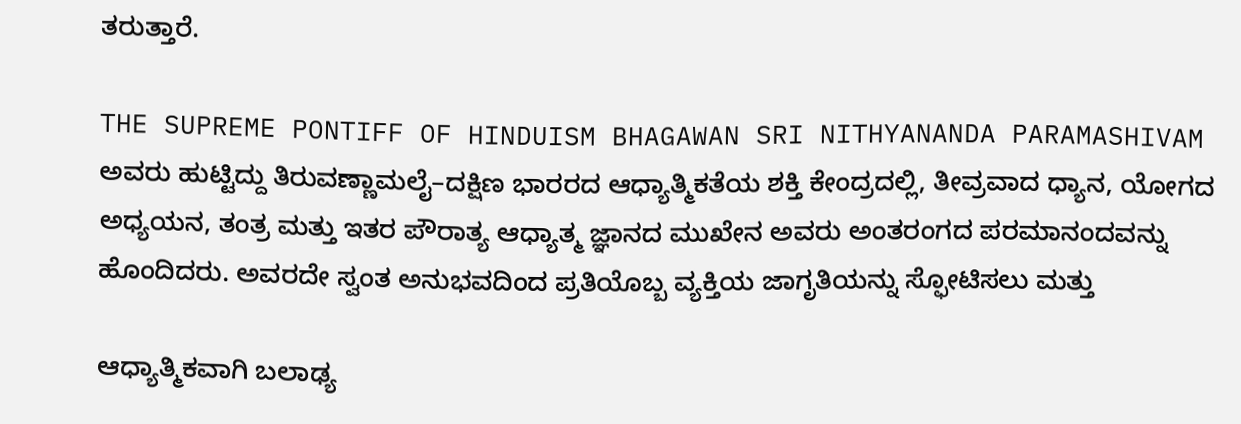ತರುತ್ತಾರೆ.

THE SUPREME PONTIFF OF HINDUISM BHAGAWAN SRI NITHYANANDA PARAMASHIVAM ಅವರು ಹುಟ್ಟಿದ್ದು ತಿರುವಣ್ಣಾಮಲೈ–ದಕ್ಷಿಣ ಭಾರರದ ಆಧ್ಯಾತ್ಮಿಕತೆಯ ಶಕ್ತಿ ಕೇಂದ್ರದಲ್ಲಿ, ತೀವ್ರವಾದ ಧ್ಯಾನ, ಯೋಗದ ಅಧ್ಯಯನ, ತಂತ್ರ ಮತ್ತು ಇತರ ಪೌರಾತ್ಯ ಆಧ್ಯಾತ್ಮ ಜ್ಞಾನದ ಮುಖೇನ ಅವರು ಅಂತರಂಗದ ಪರಮಾನಂದವನ್ನು ಹೊಂದಿದರು. ಅವರದೇ ಸ್ವಂತ ಅನುಭವದಿಂದ ಪ್ರತಿಯೊಬ್ಬ ವ್ಯಕ್ತಿಯ ಜಾಗೃತಿಯನ್ನು ಸ್ಫೋಟಿಸಲು ಮತ್ತು

ಆಧ್ಯಾತ್ಮಿಕವಾಗಿ ಬಲಾಢ್ಯ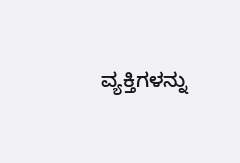ವ್ಯಕ್ತಿಗಳನ್ನು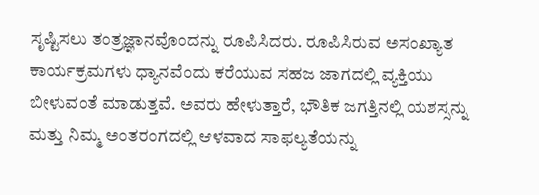ಸೃಷ್ಟಿಸಲು ತಂತ್ರಜ್ಞಾನವೊಂದನ್ನು ರೂಪಿಸಿದರು. ರೂಪಿಸಿರುವ ಅಸಂಖ್ಯಾತ ಕಾರ್ಯಕ್ರಮಗಳು ಧ್ಯಾನವೆಂದು ಕರೆಯುವ ಸಹಜ ಜಾಗದಲ್ಲಿ ವ್ಯಕ್ತಿಯು ಬೀಳುವಂತೆ ಮಾಡುತ್ತವೆ. ಅವರು ಹೇಳುತ್ತಾರೆ, ಭೌತಿಕ ಜಗತ್ತಿನಲ್ಲಿ ಯಶಸ್ಸನ್ನು ಮತ್ತು ನಿಮ್ಮ ಅಂತರಂಗದಲ್ಲಿ ಆಳವಾದ ಸಾಫಲ್ಯತೆಯನ್ನು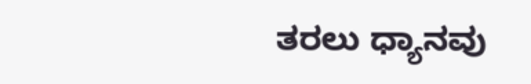ತರಲು ಧ್ಯಾನವು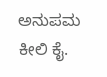ಅನುಪಮ ಕೀಲಿ ಕೈ.